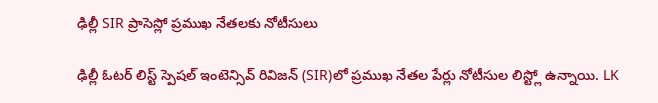ఢిల్లీ SIR ప్రాసెస్లో ప్రముఖ నేతలకు నోటీసులు

ఢిల్లీ ఓటర్ లిస్ట్ స్పెషల్ ఇంటెన్సివ్ రివిజన్ (SIR)లో ప్రముఖ నేతల పేర్లు నోటీసుల లిస్ట్లో ఉన్నాయి. LK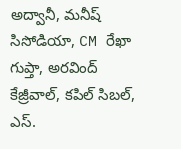అద్వానీ, మనీష్ సిసోడియా, CM రేఖా గుప్తా, అరవింద్ కేజ్రీవాల్, కపిల్ సిబల్, ఎస్.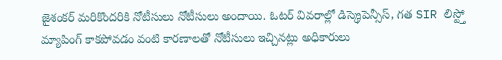జైశంకర్ మరికొందరికి నోటీసులు నోటీసులు అందాయి. ఓటర్ వివరాల్లో డిస్క్రెపెన్సీస్, గత SIR లిస్ట్తో మ్యాపింగ్ కాకపోవడం వంటి కారణాలతో నోటీసులు ఇచ్చినట్లు అధికారులు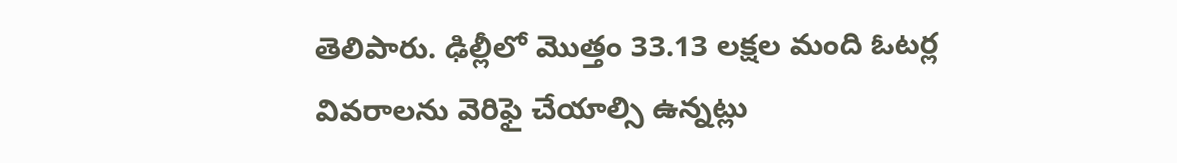తెలిపారు. ఢిల్లీలో మొత్తం 33.13 లక్షల మంది ఓటర్ల వివరాలను వెరిఫై చేయాల్సి ఉన్నట్లు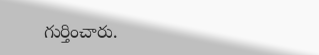గుర్తించారు.